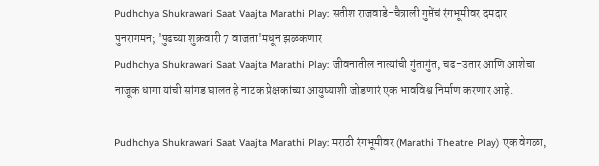Pudhchya Shukrawari Saat Vaajta Marathi Play: सतीश राजवाडे-चैत्राली गुप्तेंचं रंगभूमीवर दमदार पुनरागमन; 'पुढच्या शुक्रवारी 7 वाजता'मधून झळकणार
Pudhchya Shukrawari Saat Vaajta Marathi Play: जीवनातील नात्यांची गुंतागुंत, चढ-उतार आणि आशेचा नाजूक धागा यांची सांगड घालत हे नाटक प्रेक्षकांच्या आयुष्याशी जोडणारं एक भावविश्व निर्माण करणार आहे.

Pudhchya Shukrawari Saat Vaajta Marathi Play: मराठी रंगभूमीवर (Marathi Theatre Play) एक वेगळा,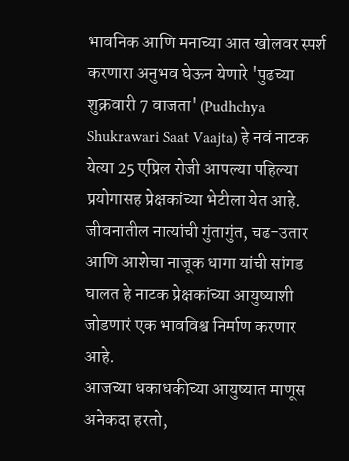भावनिक आणि मनाच्या आत खोलवर स्पर्श करणारा अनुभव घेऊन येणारे 'पुढच्या शुक्रवारी 7 वाजता' (Pudhchya Shukrawari Saat Vaajta) हे नवं नाटक येत्या 25 एप्रिल रोजी आपल्या पहिल्या प्रयोगासह प्रेक्षकांच्या भेटीला येत आहे. जीवनातील नात्यांची गुंतागुंत, चढ-उतार आणि आशेचा नाजूक धागा यांची सांगड घालत हे नाटक प्रेक्षकांच्या आयुष्याशी जोडणारं एक भावविश्व निर्माण करणार आहे.
आजच्या धकाधकीच्या आयुष्यात माणूस अनेकदा हरतो,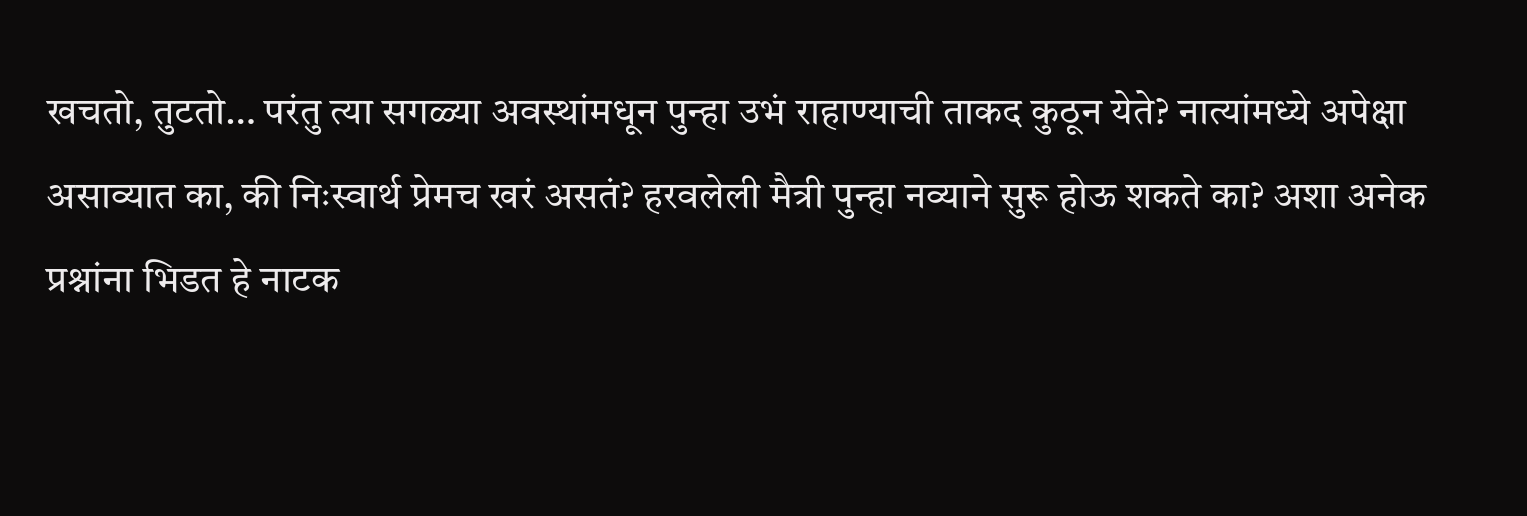खचतो, तुटतो… परंतु त्या सगळ्या अवस्थांमधून पुन्हा उभं राहाण्याची ताकद कुठून येते? नात्यांमध्ये अपेक्षा असाव्यात का, की निःस्वार्थ प्रेमच खरं असतं? हरवलेली मैत्री पुन्हा नव्याने सुरू होऊ शकते का? अशा अनेक प्रश्नांना भिडत हे नाटक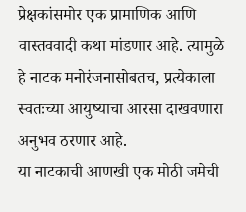प्रेक्षकांसमोर एक प्रामाणिक आणि वास्तववादी कथा मांडणार आहे. त्यामुळे हे नाटक मनोरंजनासोबतच, प्रत्येकाला स्वतःच्या आयुष्याचा आरसा दाखवणारा अनुभव ठरणार आहे.
या नाटकाची आणखी एक मोठी जमेची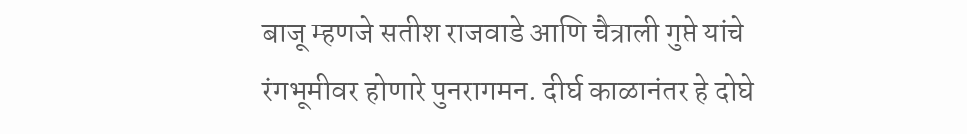बाजू म्हणजे सतीश राजवाडे आणि चैत्राली गुप्ते यांचे रंगभूमीवर होणारे पुनरागमन. दीर्घ काळानंतर हे दोघे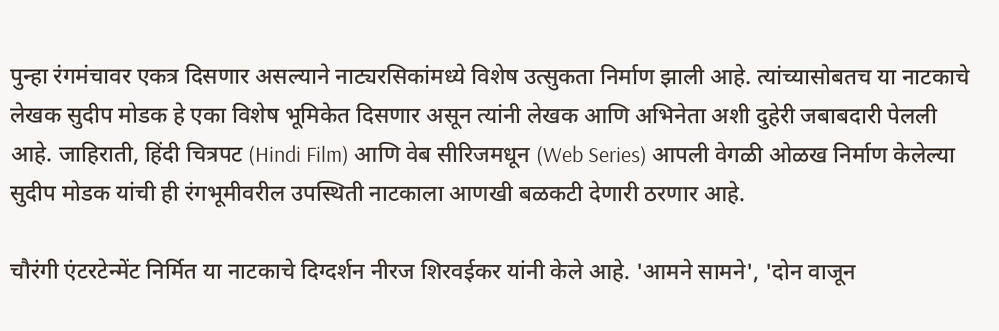पुन्हा रंगमंचावर एकत्र दिसणार असल्याने नाट्यरसिकांमध्ये विशेष उत्सुकता निर्माण झाली आहे. त्यांच्यासोबतच या नाटकाचे लेखक सुदीप मोडक हे एका विशेष भूमिकेत दिसणार असून त्यांनी लेखक आणि अभिनेता अशी दुहेरी जबाबदारी पेलली आहे. जाहिराती, हिंदी चित्रपट (Hindi Film) आणि वेब सीरिजमधून (Web Series) आपली वेगळी ओळख निर्माण केलेल्या सुदीप मोडक यांची ही रंगभूमीवरील उपस्थिती नाटकाला आणखी बळकटी देणारी ठरणार आहे.

चौरंगी एंटरटेन्मेंट निर्मित या नाटकाचे दिग्दर्शन नीरज शिरवईकर यांनी केले आहे. 'आमने सामने', 'दोन वाजून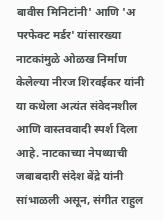बावीस मिनिटांनी' आणि 'अ परफेक्ट मर्डर' यांसारख्या नाटकांमुळे ओळख निर्माण केलेल्या नीरज शिरवईकर यांनी या कथेला अत्यंत संवेदनशील आणि वास्तववादी स्पर्श दिला आहे. नाटकाच्या नेपथ्याची जबाबदारी संदेश बेंद्रे यांनी सांभाळली असून, संगीत राहुल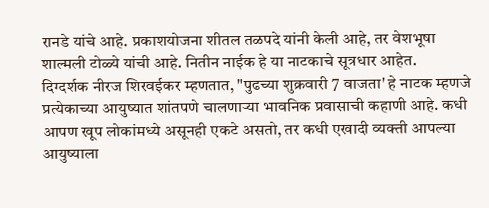रानडे यांचे आहे. प्रकाशयोजना शीतल तळपदे यांनी केली आहे, तर वेशभूषा शाल्मली टोळ्ये यांची आहे. नितीन नाईक हे या नाटकाचे सूत्रधार आहेत.
दिग्दर्शक नीरज शिरवईकर म्हणतात, "पुढच्या शुक्रवारी 7 वाजता' हे नाटक म्हणजे प्रत्येकाच्या आयुष्यात शांतपणे चालणाऱ्या भावनिक प्रवासाची कहाणी आहे. कधी आपण खूप लोकांमध्ये असूनही एकटे असतो, तर कधी एखादी व्यक्ती आपल्या आयुष्याला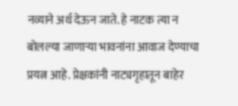नव्याने अर्थ देऊन जाते. हे नाटक त्या न बोलल्या जाणाऱ्या भावनांना आवाज देण्याचा प्रयत्न आहे. प्रेक्षकांनी नाट्यगृहातून बाहेर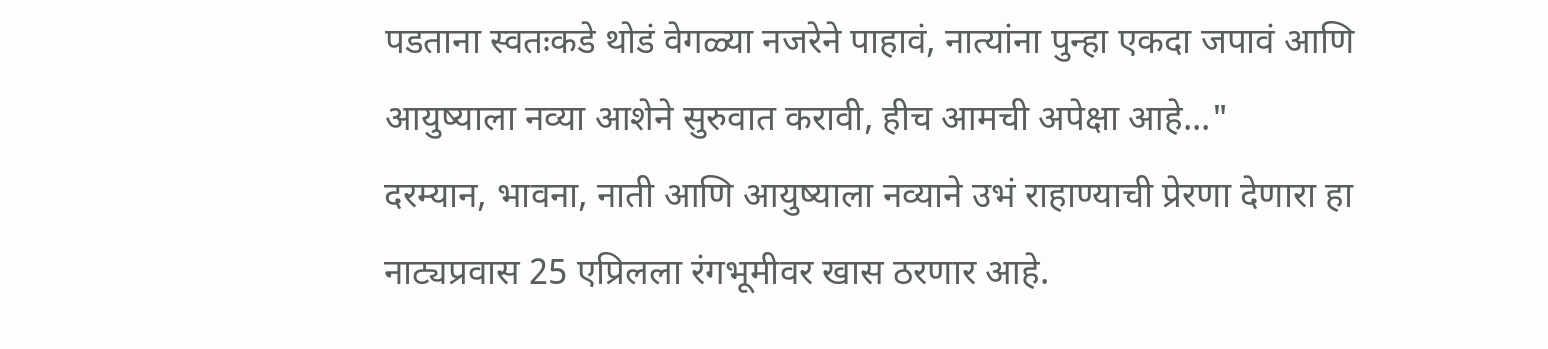पडताना स्वतःकडे थोडं वेगळ्या नजरेने पाहावं, नात्यांना पुन्हा एकदा जपावं आणि आयुष्याला नव्या आशेने सुरुवात करावी, हीच आमची अपेक्षा आहे..."
दरम्यान, भावना, नाती आणि आयुष्याला नव्याने उभं राहाण्याची प्रेरणा देणारा हा नाट्यप्रवास 25 एप्रिलला रंगभूमीवर खास ठरणार आहे.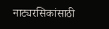नाट्यरसिकांसाठी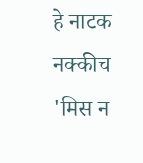हे नाटक नक्कीच 'मिस न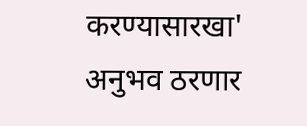करण्यासारखा' अनुभव ठरणार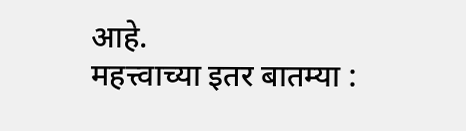आहे.
महत्त्वाच्या इतर बातम्या :